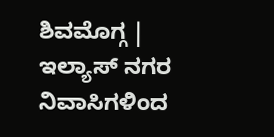ಶಿವಮೊಗ್ಗ | ಇಲ್ಯಾಸ್ ನಗರ ನಿವಾಸಿಗಳಿಂದ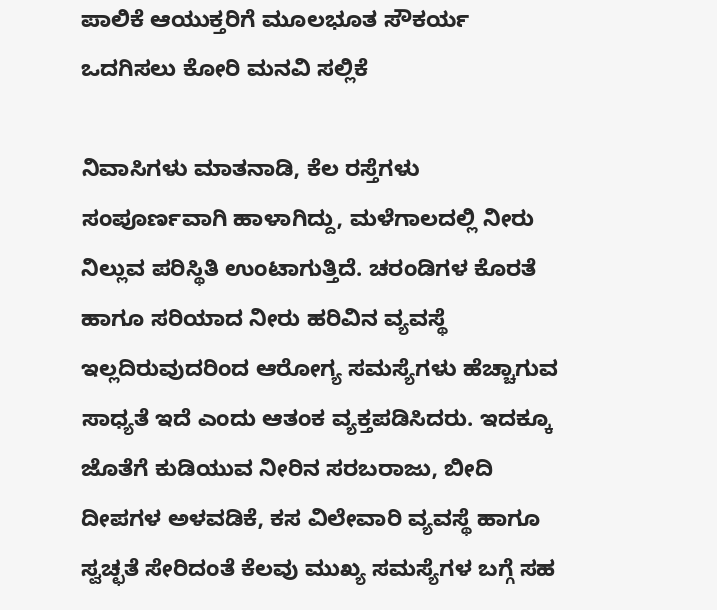ಪಾಲಿಕೆ ಆಯುಕ್ತರಿಗೆ ಮೂಲಭೂತ ಸೌಕರ್ಯ ಒದಗಿಸಲು ಕೋರಿ ಮನವಿ ಸಲ್ಲಿಕೆ

ನಿವಾಸಿಗಳು ಮಾತನಾಡಿ, ಕೆಲ ರಸ್ತೆಗಳು ಸಂಪೂರ್ಣವಾಗಿ ಹಾಳಾಗಿದ್ದು, ಮಳೆಗಾಲದಲ್ಲಿ ನೀರು ನಿಲ್ಲುವ ಪರಿಸ್ಥಿತಿ ಉಂಟಾಗುತ್ತಿದೆ. ಚರಂಡಿಗಳ ಕೊರತೆ ಹಾಗೂ ಸರಿಯಾದ ನೀರು ಹರಿವಿನ ವ್ಯವಸ್ಥೆ ಇಲ್ಲದಿರುವುದರಿಂದ ಆರೋಗ್ಯ ಸಮಸ್ಯೆಗಳು ಹೆಚ್ಚಾಗುವ ಸಾಧ್ಯತೆ ಇದೆ ಎಂದು ಆತಂಕ ವ್ಯಕ್ತಪಡಿಸಿದರು. ಇದಕ್ಕೂ ಜೊತೆಗೆ ಕುಡಿಯುವ ನೀರಿನ ಸರಬರಾಜು, ಬೀದಿ ದೀಪಗಳ ಅಳವಡಿಕೆ, ಕಸ ವಿಲೇವಾರಿ ವ್ಯವಸ್ಥೆ ಹಾಗೂ ಸ್ವಚ್ಛತೆ ಸೇರಿದಂತೆ ಕೆಲವು ಮುಖ್ಯ ಸಮಸ್ಯೆಗಳ ಬಗ್ಗೆ ಸಹ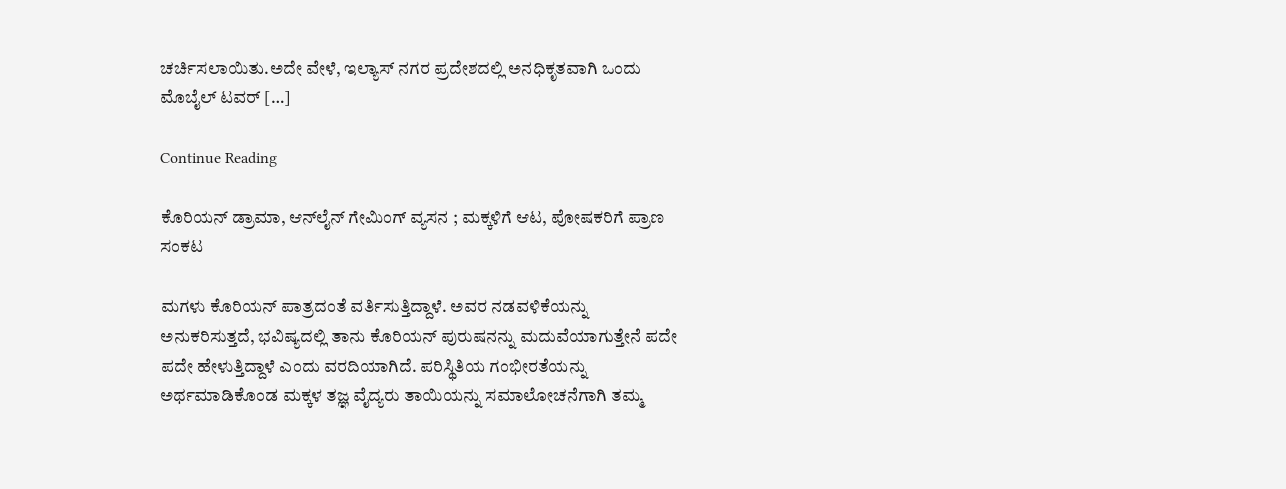ಚರ್ಚಿಸಲಾಯಿತು.ಅದೇ ವೇಳೆ, ಇಲ್ಯಾಸ್ ನಗರ ಪ್ರದೇಶದಲ್ಲಿ ಅನಧಿಕೃತವಾಗಿ ಒಂದು ಮೊಬೈಲ್ ಟವರ್ […]

Continue Reading

ಕೊರಿಯನ್ ಡ್ರಾಮಾ, ಆನ್‌ಲೈನ್ ಗೇಮಿಂಗ್ ವ್ಯಸನ ; ಮಕ್ಕಳಿಗೆ ಆಟ, ಪೋಷಕರಿಗೆ ಪ್ರಾಣ ಸಂಕಟ

ಮಗಳು ಕೊರಿಯನ್ ಪಾತ್ರದಂತೆ ವರ್ತಿಸುತ್ತಿದ್ದಾಳೆ. ಅವರ ನಡವಳಿಕೆಯನ್ನು ಅನುಕರಿಸುತ್ತದೆ, ಭವಿಷ್ಯದಲ್ಲಿ ತಾನು ಕೊರಿಯನ್ ಪುರುಷನನ್ನು ಮದುವೆಯಾಗುತ್ತೇನೆ ಪದೇ ಪದೇ ಹೇಳುತ್ತಿದ್ದಾಳೆ ಎಂದು ವರದಿಯಾಗಿದೆ. ಪರಿಸ್ಥಿತಿಯ ಗಂಭೀರತೆಯನ್ನು ಅರ್ಥಮಾಡಿಕೊಂಡ ಮಕ್ಕಳ ತಜ್ಞ ವೈದ್ಯರು ತಾಯಿಯನ್ನು ಸಮಾಲೋಚನೆಗಾಗಿ ತಮ್ಮ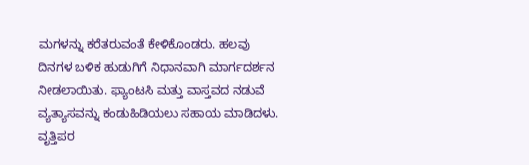ಮಗಳನ್ನು ಕರೆತರುವಂತೆ ಕೇಳಿಕೊಂಡರು. ಹಲವು ದಿನಗಳ ಬಳಿಕ ಹುಡುಗಿಗೆ ನಿಧಾನವಾಗಿ ಮಾರ್ಗದರ್ಶನ ನೀಡಲಾಯಿತು. ಫ್ಯಾಂಟಸಿ ಮತ್ತು ವಾಸ್ತವದ ನಡುವೆ ವ್ಯತ್ಯಾಸವನ್ನು ಕಂಡುಹಿಡಿಯಲು ಸಹಾಯ ಮಾಡಿದಳು. ವೃತ್ತಿಪರ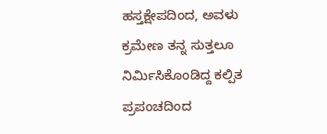ಹಸ್ತಕ್ಷೇಪದಿಂದ, ಅವಳು ಕ್ರಮೇಣ ತನ್ನ ಸುತ್ತಲೂ ನಿರ್ಮಿಸಿಕೊಂಡಿದ್ದ ಕಲ್ಪಿತ ಪ್ರಪಂಚದಿಂದ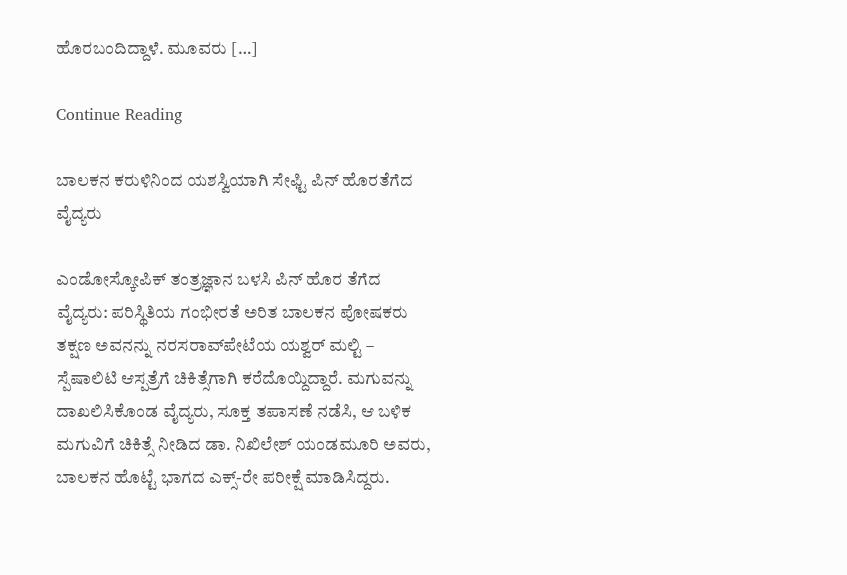ಹೊರಬಂದಿದ್ದಾಳೆ. ಮೂವರು […]

Continue Reading

ಬಾಲಕನ ಕರುಳಿನಿಂದ ಯಶಸ್ವಿಯಾಗಿ ಸೇಫ್ಟಿ ಪಿನ್ ಹೊರತೆಗೆದ ವೈದ್ಯರು

ಎಂಡೋಸ್ಕೋಪಿಕ್ ತಂತ್ರಜ್ಞಾನ ಬಳಸಿ ಪಿನ್ ಹೊರ ತೆಗೆದ ವೈದ್ಯರು: ಪರಿಸ್ಥಿತಿಯ ಗಂಭೀರತೆ ಅರಿತ ಬಾಲಕನ ಪೋಷಕರು ತಕ್ಷಣ ಅವನನ್ನು ನರಸರಾವ್‌ಪೇಟೆಯ ಯಶ್ವರ್ ಮಲ್ಟಿ – ಸ್ಪೆಷಾಲಿಟಿ ಆಸ್ಪತ್ರೆಗೆ ಚಿಕಿತ್ಸೆಗಾಗಿ ಕರೆದೊಯ್ದಿದ್ದಾರೆ. ಮಗುವನ್ನು ದಾಖಲಿಸಿಕೊಂಡ ವೈದ್ಯರು, ಸೂಕ್ತ ತಪಾಸಣೆ ನಡೆಸಿ, ಆ ಬಳಿಕ ಮಗುವಿಗೆ ಚಿಕಿತ್ಸೆ ನೀಡಿದ ಡಾ. ನಿಖಿಲೇಶ್ ಯಂಡಮೂರಿ ಅವರು, ಬಾಲಕನ ಹೊಟ್ಟೆ ಭಾಗದ ಎಕ್ಸ್-ರೇ ಪರೀಕ್ಷೆ ಮಾಡಿಸಿದ್ದರು.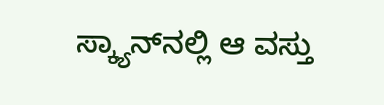ಸ್ಕ್ಯಾನ್‌ನಲ್ಲಿ ಆ ವಸ್ತು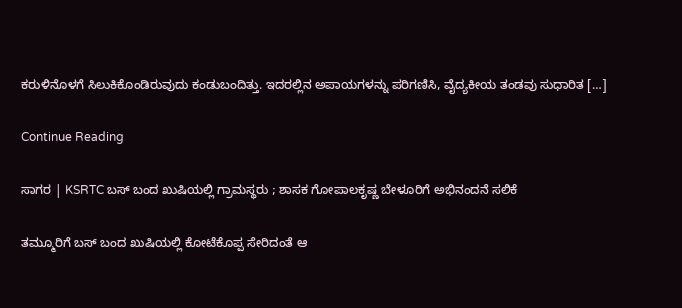ಕರುಳಿನೊಳಗೆ ಸಿಲುಕಿಕೊಂಡಿರುವುದು ಕಂಡುಬಂದಿತ್ತು. ಇದರಲ್ಲಿನ ಅಪಾಯಗಳನ್ನು ಪರಿಗಣಿಸಿ, ವೈದ್ಯಕೀಯ ತಂಡವು ಸುಧಾರಿತ […]

Continue Reading

ಸಾಗರ | KSRTC ಬಸ್ ಬಂದ ಖುಷಿಯಲ್ಲಿ ಗ್ರಾಮಸ್ಥರು ; ಶಾಸಕ ಗೋಪಾಲಕೃಷ್ಣ ಬೇಳೂರಿಗೆ ಅಭಿನಂದನೆ ಸಲಿಕೆ

ತಮ್ಮೂರಿಗೆ ಬಸ್ ಬಂದ ಖುಷಿಯಲ್ಲಿ ಕೋಟೆಕೊಪ್ಪ ಸೇರಿದಂತೆ ಆ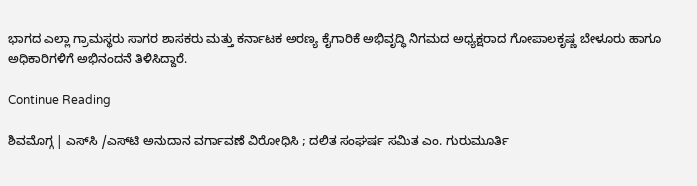ಭಾಗದ ಎಲ್ಲಾ ಗ್ರಾಮಸ್ಥರು ಸಾಗರ ಶಾಸಕರು ಮತ್ತು ಕರ್ನಾಟಕ ಅರಣ್ಯ ಕೈಗಾರಿಕೆ ಅಭಿವೃದ್ಧಿ ನಿಗಮದ ಅಧ್ಯಕ್ಷರಾದ ಗೋಪಾಲಕೃಷ್ಣ ಬೇಳೂರು ಹಾಗೂ ಅಧಿಕಾರಿಗಳಿಗೆ ಅಭಿನಂದನೆ ತಿಳಿಸಿದ್ದಾರೆ.

Continue Reading

ಶಿವಮೊಗ್ಗ | ಎಸ್‌ಸಿ /ಎಸ್‌ಟಿ ಅನುದಾನ ವರ್ಗಾವಣೆ ವಿರೋಧಿಸಿ ; ದಲಿತ ಸಂಘರ್ಷ ಸಮಿತ ಎಂ. ಗುರುಮೂರ್ತಿ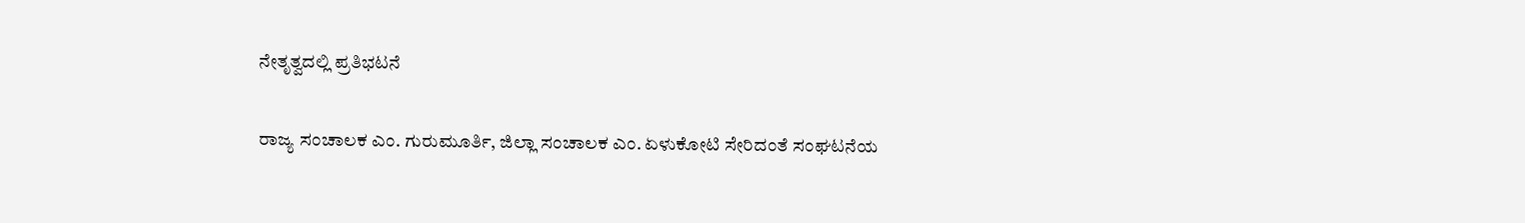ನೇತೃತ್ವದಲ್ಲಿ ಪ್ರತಿಭಟನೆ

ರಾಜ್ಯ ಸಂಚಾಲಕ ಎಂ. ಗುರುಮೂರ್ತಿ, ಜಿಲ್ಲಾ ಸಂಚಾಲಕ ಎಂ. ಏಳುಕೋಟಿ ಸೇರಿದಂತೆ ಸಂಘಟನೆಯ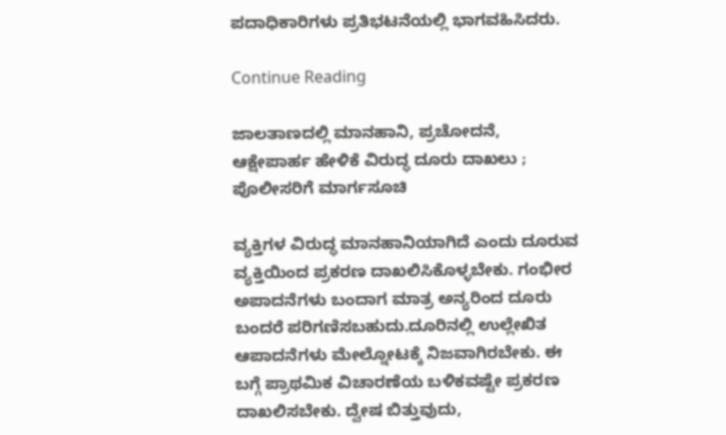ಪದಾಧಿಕಾರಿಗಳು ಪ್ರತಿಭಟನೆಯಲ್ಲಿ ಭಾಗವಹಿಸಿದರು.

Continue Reading

ಜಾಲತಾಣದಲ್ಲಿ ಮಾನಹಾನಿ, ಪ್ರಚೋದನೆ, ಆಕ್ಷೇಪಾರ್ಹ ಹೇಳಿಕೆ ವಿರುದ್ಧ ದೂರು ದಾಖಲು ; ಪೊಲೀಸರಿಗೆ ಮಾರ್ಗಸೂಚಿ

ವ್ಯಕ್ತಿಗಳ ವಿರುದ್ಧ ಮಾನಹಾನಿಯಾಗಿದೆ ಎಂದು‌ ದೂರುವ ವ್ಯಕ್ತಿಯಿಂದ ಪ್ರಕರಣ ದಾಖಲಿಸಿಕೊಳ್ಳಬೇಕು. ಗಂಭೀರ ಅಪಾದನೆಗಳು ಬಂದಾಗ ಮಾತ್ರ ಅನ್ಯರಿಂದ ದೂರು ಬಂದರೆ ಪರಿಗಣಿಸಬಹುದು.ದೂರಿನಲ್ಲಿ ಉಲ್ಲೇಖಿತ ಆಪಾದನೆಗಳು ಮೇಲ್ನೋಟಕ್ಕೆ ನಿಜವಾಗಿರಬೇಕು. ಈ ಬಗ್ಗೆ ಪ್ರಾಥಮಿಕ ವಿಚಾರಣೆಯ ಬಳಿಕವಷ್ಟೇ ಪ್ರಕರಣ ದಾಖಲಿಸಬೇಕು. ದ್ವೇಷ ಬಿತ್ತುವುದು,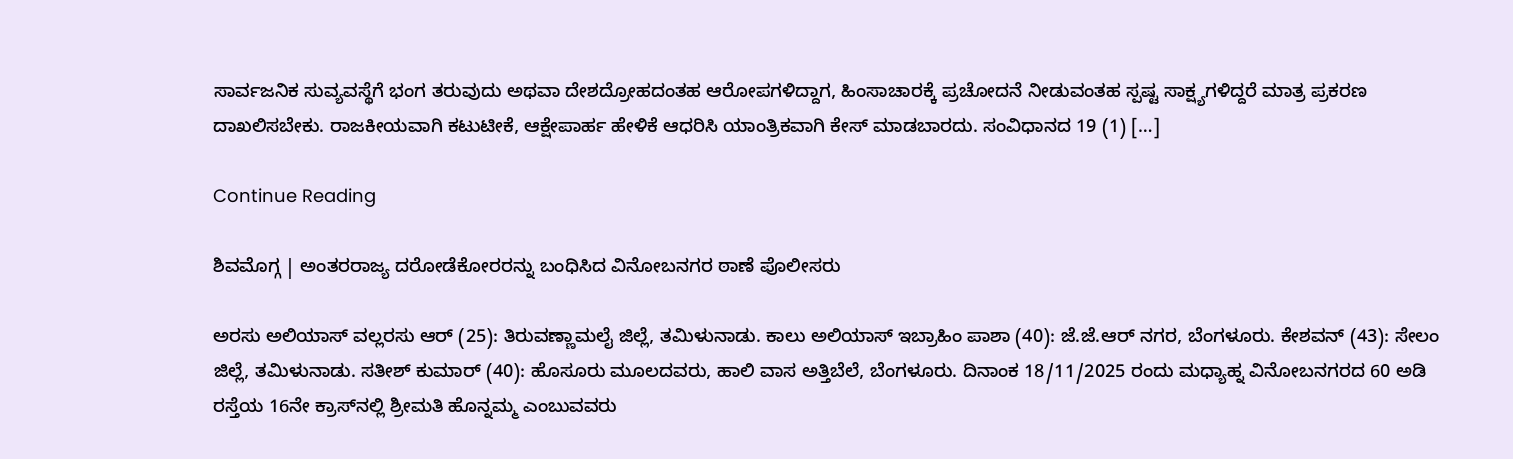ಸಾರ್ವಜನಿಕ ಸುವ್ಯವಸ್ಥೆಗೆ ಭಂಗ ತರುವುದು ಅಥವಾ ದೇಶದ್ರೋಹದಂತಹ ಆರೋಪಗಳಿದ್ದಾಗ, ಹಿಂಸಾಚಾರಕ್ಕೆ ಪ್ರಚೋದನೆ ನೀಡುವಂತಹ ಸ್ಪಷ್ಟ ಸಾಕ್ಷ್ಯಗಳಿದ್ದರೆ ಮಾತ್ರ ಪ್ರಕರಣ ದಾಖಲಿಸಬೇಕು. ರಾಜಕೀಯವಾಗಿ ಕಟುಟೀಕೆ, ಆಕ್ಷೇಪಾರ್ಹ ಹೇಳಿಕೆ ಆಧರಿಸಿ ಯಾಂತ್ರಿಕವಾಗಿ ಕೇಸ್ ಮಾಡಬಾರದು. ಸಂವಿಧಾನದ 19 (1) […]

Continue Reading

ಶಿವಮೊಗ್ಗ | ಅಂತರರಾಜ್ಯ ದರೋಡೆಕೋರರನ್ನು ಬಂಧಿಸಿದ ವಿನೋಬನಗರ ಠಾಣೆ ಪೊಲೀಸರು

ಅರಸು ಅಲಿಯಾಸ್‌ ವಲ್ಲರಸು ಆರ್ (25): ತಿರುವಣ್ಣಾಮಲೈ ಜಿಲ್ಲೆ, ತಮಿಳುನಾಡು. ಕಾಲು ಅಲಿಯಾಸ್ ಇಬ್ರಾಹಿಂ ಪಾಶಾ (40): ಜೆ.ಜೆ.ಆ‌ರ್ ನಗರ, ಬೆಂಗಳೂರು. ಕೇಶವನ್ (43): ಸೇಲಂ ಜಿಲ್ಲೆ, ತಮಿಳುನಾಡು. ಸತೀಶ್‌ ಕುಮಾ‌ರ್ (40): ಹೊಸೂರು ಮೂಲದವರು, ಹಾಲಿ ವಾಸ ಅತ್ತಿಬೆಲೆ, ಬೆಂಗಳೂರು. ದಿನಾಂಕ 18/11/2025 ರಂದು ಮಧ್ಯಾಹ್ನ ವಿನೋಬನಗರದ 60 ಅಡಿ ರಸ್ತೆಯ 16ನೇ ಕ್ರಾಸ್‌ನಲ್ಲಿ ಶ್ರೀಮತಿ ಹೊನ್ನಮ್ಮ ಎಂಬುವವರು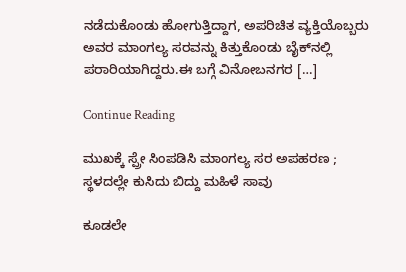ನಡೆದುಕೊಂಡು ಹೋಗುತ್ತಿದ್ದಾಗ, ಅಪರಿಚಿತ ವ್ಯಕ್ತಿಯೊಬ್ಬರು ಅವರ ಮಾಂಗಲ್ಯ ಸರವನ್ನು ಕಿತ್ತುಕೊಂಡು ಬೈಕ್‌ನಲ್ಲಿ ಪರಾರಿಯಾಗಿದ್ದರು.ಈ ಬಗ್ಗೆ ವಿನೋಬನಗರ […]

Continue Reading

ಮುಖಕ್ಕೆ ಸ್ಪ್ರೇ ಸಿಂಪಡಿಸಿ ಮಾಂಗಲ್ಯ ಸರ ಅಪಹರಣ ; ಸ್ಥಳದಲ್ಲೇ ಕುಸಿದು ಬಿದ್ದು ಮಹಿಳೆ ಸಾವು

ಕೂಡಲೇ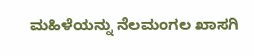ಮಹಿಳೆಯನ್ನು ನೆಲಮಂಗಲ ಖಾಸಗಿ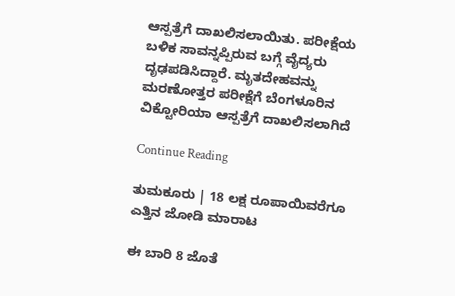ಆಸ್ಪತ್ರೆಗೆ ದಾಖಲಿಸಲಾಯಿತು. ಪರೀಕ್ಷೆಯ ಬಳಿಕ ಸಾವನ್ನಪ್ಪಿರುವ ಬಗ್ಗೆ ವೈದ್ಯರು ದೃಢಪಡಿಸಿದ್ದಾರೆ. ಮೃತದೇಹವನ್ನು ಮರಣೋತ್ತರ ಪರೀಕ್ಷೆಗೆ ಬೆಂಗಳೂರಿನ ವಿಕ್ಟೋರಿಯಾ ಆಸ್ಪತ್ರೆಗೆ ದಾಖಲಿಸಲಾಗಿದೆ

Continue Reading

ತುಮಕೂರು | 18 ಲಕ್ಷ ರೂಪಾಯಿವರೆಗೂ ಎತ್ತಿನ ಜೋಡಿ ಮಾರಾಟ

ಈ ಬಾರಿ 8 ಜೊತೆ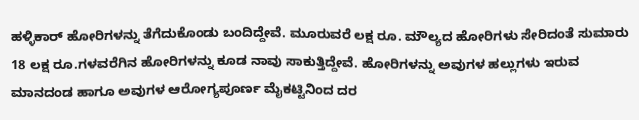ಹಳ್ಳಿಕಾರ್ ಹೋರಿಗಳನ್ನು ತೆಗೆದುಕೊಂಡು ಬಂದಿದ್ದೇವೆ. ಮೂರುವರೆ ಲಕ್ಷ ರೂ. ಮೌಲ್ಯದ ಹೋರಿಗಳು ಸೇರಿದಂತೆ ಸುಮಾರು 18 ಲಕ್ಷ ರೂ.ಗಳವರೆಗಿನ ಹೋರಿಗಳನ್ನು ಕೂಡ ನಾವು ಸಾಕುತ್ತಿದ್ದೇವೆ. ಹೋರಿಗಳನ್ನು ಅವುಗಳ ಹಲ್ಲುಗಳು ಇರುವ ಮಾನದಂಡ ಹಾಗೂ ಅವುಗಳ ಆರೋಗ್ಯಪೂರ್ಣ ಮೈಕಟ್ಟಿನಿಂದ ದರ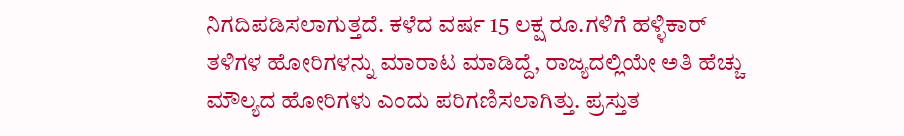ನಿಗದಿಪಡಿಸಲಾಗುತ್ತದೆ. ಕಳೆದ ವರ್ಷ 15 ಲಕ್ಷ ರೂ.ಗಳಿಗೆ ಹಳ್ಳಿಕಾರ್ ತಳಿಗಳ ಹೋರಿಗಳನ್ನು ಮಾರಾಟ ಮಾಡಿದ್ದೆ, ರಾಜ್ಯದಲ್ಲಿಯೇ ಅತಿ ಹೆಚ್ಚು ಮೌಲ್ಯದ ಹೋರಿಗಳು ಎಂದು ಪರಿಗಣಿಸಲಾಗಿತ್ತು. ಪ್ರಸ್ತುತ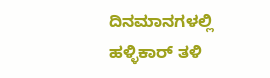ದಿನಮಾನಗಳಲ್ಲಿ ಹಳ್ಳಿಕಾರ್ ತಳಿ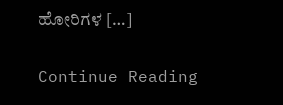ಹೋರಿಗಳ […]

Continue Reading